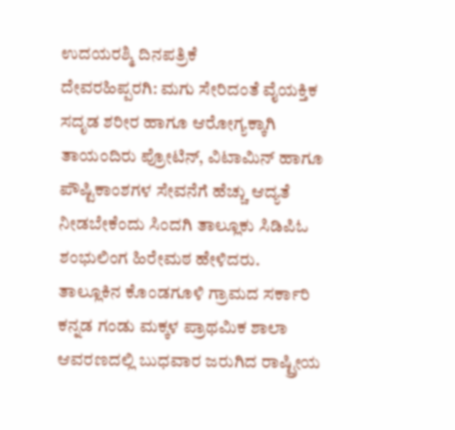ಉದಯರಶ್ಮಿ ದಿನಪತ್ರಿಕೆ
ದೇವರಹಿಪ್ಪರಗಿ: ಮಗು ಸೇರಿದಂತೆ ವೈಯಕ್ತಿಕ ಸದೃಡ ಶರೀರ ಹಾಗೂ ಆರೋಗ್ಯಕ್ಕಾಗಿ ತಾಯಂದಿರು ಪ್ರೋಟಿನ್, ವಿಟಾಮಿನ್ ಹಾಗೂ ಪೌಷ್ಟಿಕಾಂಶಗಳ ಸೇವನೆಗೆ ಹೆಚ್ಚು ಆದ್ಯತೆ ನೀಡಬೇಕೆಂದು ಸಿಂದಗಿ ತಾಲ್ಲೂಕು ಸಿಡಿಪಿಓ ಶಂಭುಲಿಂಗ ಹಿರೇಮಠ ಹೇಳಿದರು.
ತಾಲ್ಲೂಕಿನ ಕೊಂಡಗೂಳಿ ಗ್ರಾಮದ ಸರ್ಕಾರಿ ಕನ್ನಡ ಗಂಡು ಮಕ್ಕಳ ಪ್ರಾಥಮಿಕ ಶಾಲಾ ಆವರಣದಲ್ಲಿ ಬುಧವಾರ ಜರುಗಿದ ರಾಷ್ಟ್ರೀಯ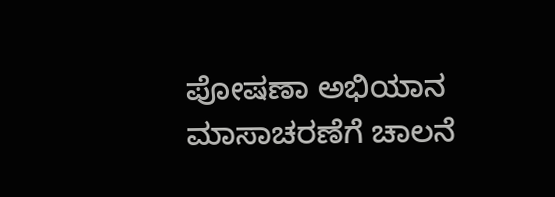ಪೋಷಣಾ ಅಭಿಯಾನ ಮಾಸಾಚರಣೆಗೆ ಚಾಲನೆ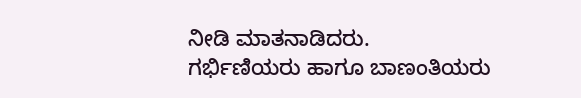ನೀಡಿ ಮಾತನಾಡಿದರು.
ಗರ್ಭಿಣಿಯರು ಹಾಗೂ ಬಾಣಂತಿಯರು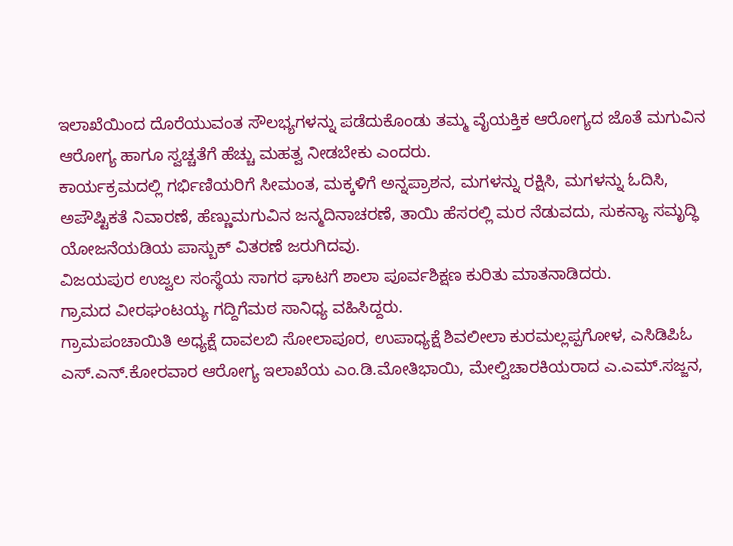ಇಲಾಖೆಯಿಂದ ದೊರೆಯುವಂತ ಸೌಲಭ್ಯಗಳನ್ನು ಪಡೆದುಕೊಂಡು ತಮ್ಮ ವೈಯಕ್ತಿಕ ಆರೋಗ್ಯದ ಜೊತೆ ಮಗುವಿನ ಆರೋಗ್ಯ ಹಾಗೂ ಸ್ವಚ್ಚತೆಗೆ ಹೆಚ್ಚು ಮಹತ್ವ ನೀಡಬೇಕು ಎಂದರು.
ಕಾರ್ಯಕ್ರಮದಲ್ಲಿ ಗರ್ಭಿಣಿಯರಿಗೆ ಸೀಮಂತ, ಮಕ್ಕಳಿಗೆ ಅನ್ನಪ್ರಾಶನ, ಮಗಳನ್ನು ರಕ್ಷಿಸಿ, ಮಗಳನ್ನು ಓದಿಸಿ, ಅಪೌಷ್ಟಿಕತೆ ನಿವಾರಣೆ, ಹೆಣ್ಣುಮಗುವಿನ ಜನ್ಮದಿನಾಚರಣೆ, ತಾಯಿ ಹೆಸರಲ್ಲಿ ಮರ ನೆಡುವದು, ಸುಕನ್ಯಾ ಸಮೃದ್ಧಿ ಯೋಜನೆಯಡಿಯ ಪಾಸ್ಬುಕ್ ವಿತರಣೆ ಜರುಗಿದವು.
ವಿಜಯಪುರ ಉಜ್ವಲ ಸಂಸ್ಥೆಯ ಸಾಗರ ಘಾಟಗೆ ಶಾಲಾ ಪೂರ್ವಶಿಕ್ಷಣ ಕುರಿತು ಮಾತನಾಡಿದರು.
ಗ್ರಾಮದ ವೀರಘಂಟಯ್ಯ ಗದ್ದಿಗೆಮಠ ಸಾನಿಧ್ಯ ವಹಿಸಿದ್ದರು.
ಗ್ರಾಮಪಂಚಾಯಿತಿ ಅಧ್ಯಕ್ಷೆ ದಾವಲಬಿ ಸೋಲಾಪೂರ, ಉಪಾಧ್ಯಕ್ಷೆ ಶಿವಲೀಲಾ ಕುರಮಲ್ಲಪ್ಪಗೋಳ, ಎಸಿಡಿಪಿಓ ಎಸ್.ಎನ್.ಕೋರವಾರ ಆರೋಗ್ಯ ಇಲಾಖೆಯ ಎಂ.ಡಿ.ಮೋತಿಭಾಯಿ, ಮೇಲ್ವಿಚಾರಕಿಯರಾದ ಎ.ಎಮ್.ಸಜ್ಜನ,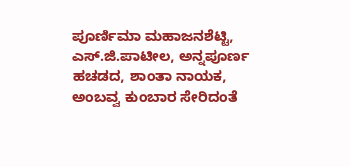ಪೂರ್ಣಿಮಾ ಮಹಾಜನಶೆಟ್ಟಿ, ಎಸ್.ಜಿ.ಪಾಟೀಲ, ಅನ್ನಪೂರ್ಣ ಹಚಡದ, ಶಾಂತಾ ನಾಯಕ, ಅಂಬವ್ವ ಕುಂಬಾರ ಸೇರಿದಂತೆ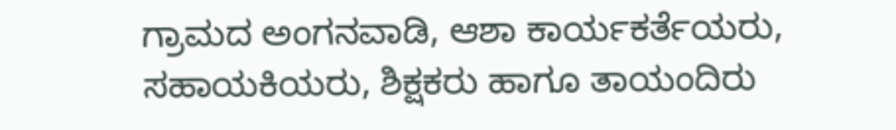ಗ್ರಾಮದ ಅಂಗನವಾಡಿ, ಆಶಾ ಕಾರ್ಯಕರ್ತೆಯರು, ಸಹಾಯಕಿಯರು, ಶಿಕ್ಷಕರು ಹಾಗೂ ತಾಯಂದಿರು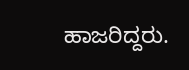ಹಾಜರಿದ್ದರು.